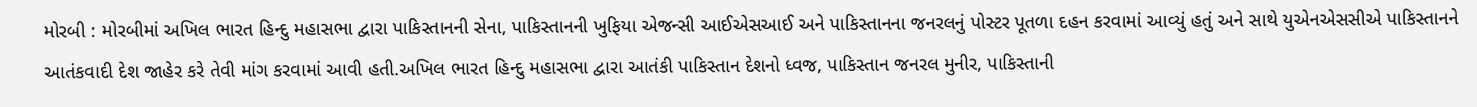મોરબી : મોરબીમાં અખિલ ભારત હિન્દુ મહાસભા દ્વારા પાકિસ્તાનની સેના, પાકિસ્તાનની ખુફિયા એજન્સી આઈએસઆઈ અને પાકિસ્તાનના જનરલનું પોસ્ટર પૂતળા દહન કરવામાં આવ્યું હતું અને સાથે યુએનએસસીએ પાકિસ્તાનને આતંકવાદી દેશ જાહેર કરે તેવી માંગ કરવામાં આવી હતી.અખિલ ભારત હિન્દુ મહાસભા દ્વારા આતંકી પાકિસ્તાન દેશનો ધ્વજ, પાકિસ્તાન જનરલ મુનીર, પાકિસ્તાની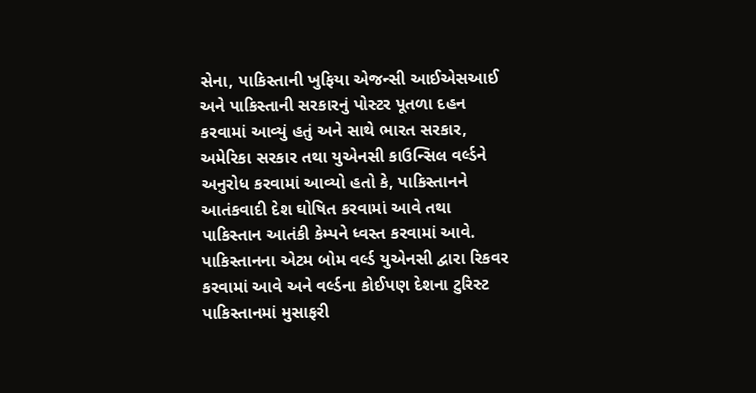સેના, પાકિસ્તાની ખુફિયા એજન્સી આઈએસઆઈ અને પાકિસ્તાની સરકારનું પોસ્ટર પૂતળા દહન કરવામાં આવ્યું હતું અને સાથે ભારત સરકાર, અમેરિકા સરકાર તથા યુએનસી કાઉન્સિલ વર્લ્ડને અનુરોધ કરવામાં આવ્યો હતો કે, પાકિસ્તાનને આતંકવાદી દેશ ઘોષિત કરવામાં આવે તથા પાકિસ્તાન આતંકી કેમ્પને ધ્વસ્ત કરવામાં આવે. પાકિસ્તાનના એટમ બોમ વર્લ્ડ યુએનસી દ્વારા રિકવર કરવામાં આવે અને વર્લ્ડના કોઈપણ દેશના ટુરિસ્ટ પાકિસ્તાનમાં મુસાફરી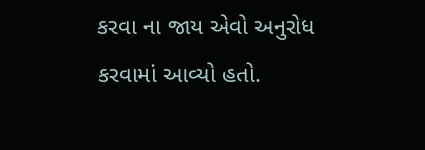કરવા ના જાય એવો અનુરોધ કરવામાં આવ્યો હતો.